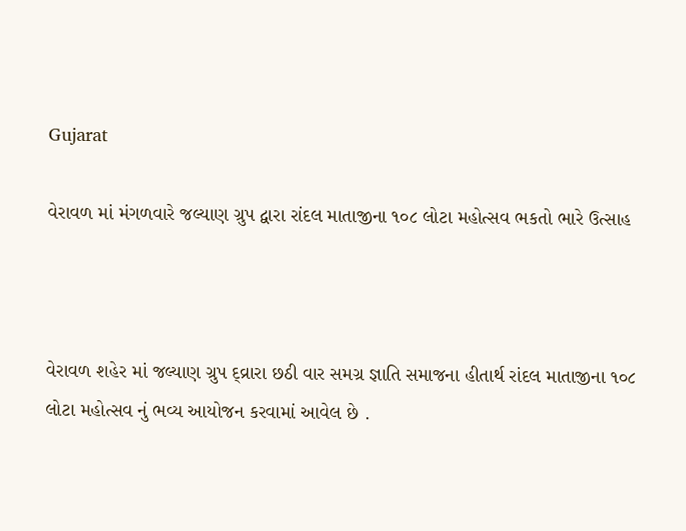Gujarat

વેરાવળ માં મંગળવારે જલ્યાણ ગ્રુપ દ્વારા રાંદલ માતાજીના ૧૦૮ લોટા મહોત્સવ ભકતો ભારે ઉત્સાહ



વેરાવળ શહેર માં જલ્યાણ ગ્રુપ દ્વ્રારા છઠી વાર સમગ્ર જ્ઞાતિ સમાજના હીતાર્થ રાંદલ માતાજીના ૧૦૮ લોટા મહોત્સવ નું ભવ્ય આયોજન કરવામાં આવેલ છે .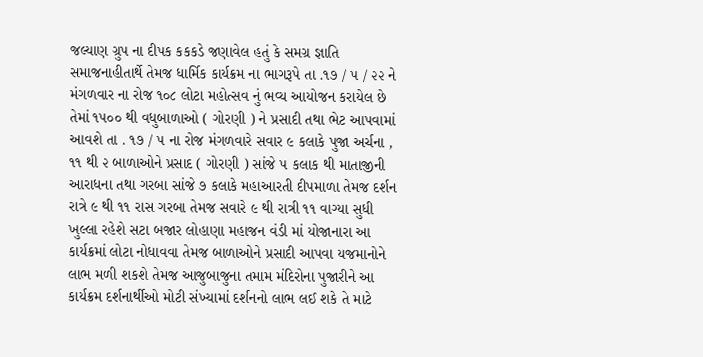જલ્યાણ ગ્રુપ ના દીપક કકકડે જણાવેલ હતું કે સમગ્ર જ્ઞાતિ સમાજનાહીતાર્થે તેમજ ધાર્મિક કાર્યક્રમ ના ભાગરૂપે તા .૧૭ / ૫ / ૨૨ ને મંગળવાર ના રોજ ૧૦૮ લોટા મહોત્સવ નું ભવ્ય આયોજન કરાયેલ છે તેમાં ૧૫૦૦ થી વધુબાળાઓ ( ગોરણી ) ને પ્રસાદી તથા ભેટ આપવામાં આવશે તા . ૧૭ / ૫ ના રોજ મંગળવારે સવાર ૯ કલાકે પુજા અર્ચના , ૧૧ થી ૨ બાળાઓને પ્રસાદ ( ગોરણી ) સાંજે ૫ કલાક થી માતાજીની આરાધના તથા ગરબા સાંજે ૭ કલાકે મહાઆરતી દીપમાળા તેમજ દર્શન રાત્રે ૯ થી ૧૧ રાસ ગરબા તેમજ સવારે ૯ થી રાત્રી ૧૧ વાગ્યા સુધી ખુલ્લા રહેશે સટા બજાર લોહાણા મહાજન વંડી માં યોજાનારા આ કાર્યક્રમાં લોટા નોધાવવા તેમજ બાળાઓને પ્રસાદી આપવા યજમાનોને લાભ મળી શકશે તેમજ આજુબાજુના તમામ મંદિરોના પુજારીને આ કાર્યક્રમ દર્શનાર્થીઓ મોટી સંખ્યામાં દર્શનનો લાભ લઈ શકે તે માટે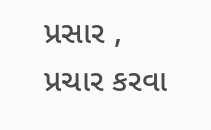પ્રસાર , પ્રચાર કરવા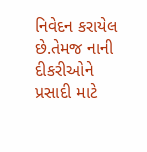નિવેદન કરાયેલ છે.તેમજ નાની દીકરીઓને પ્રસાદી માટે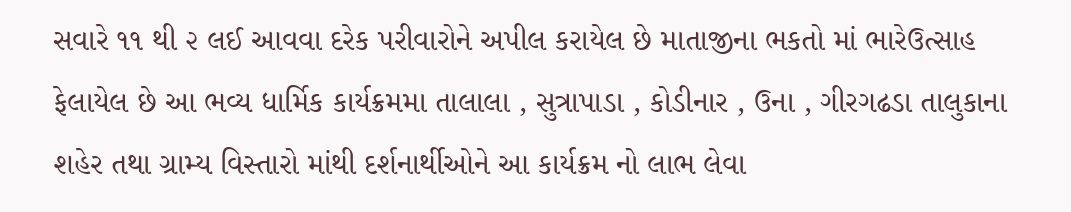સવારે ૧૧ થી ૨ લઈ આવવા દરેક પરીવારોને અપીલ કરાયેલ છે માતાજીના ભકતો માં ભારેઉત્સાહ ફેલાયેલ છે આ ભવ્ય ધાર્મિક કાર્યક્રમમા તાલાલા , સુત્રાપાડા , કોડીનાર , ઉના , ગીરગઢડા તાલુકાના શહેર તથા ગ્રામ્ય વિસ્તારો માંથી દર્શનાર્થીઓને આ કાર્યક્રમ નો લાભ લેવા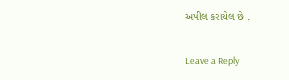અપીલ કરાયેલ છે .

Leave a Reply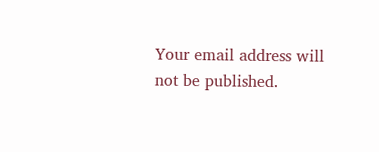Your email address will not be published.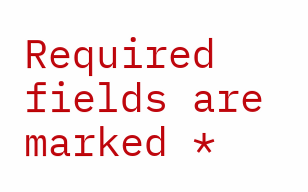Required fields are marked *